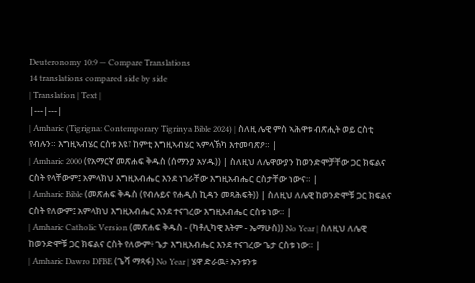Deuteronomy 10:9 — Compare Translations
14 translations compared side by side
| Translation | Text |
|---|---|
| Amharic (Tigrigna: Contemporary Tigrinya Bible 2024) | ስለዚ ሌዊ ምስ ኣሕዋቱ ብጽሒት ወይ ርስቲ የብሉን። እግዚኣብሄር ርስቱ እዩ፣ ከምቲ እግዚኣብሄር ኣምላኽካ እተመባጽዖ። |
| Amharic 2000 (የአማርኛ መጽሐፍ ቅዱስ (ሰማንያ አሃዱ)) | ስለዚህ ለሌዋውያን ከወንድሞቻቸው ጋር ክፍልና ርስት የላቸውም፤ አምላክህ እግዚአብሔር እንደ ነገራቸው እግዚአብሔር ርስታቸው ነውና። |
| Amharic Bible (መጽሐፍ ቅዱስ (የብሉይና የሐዲስ ኪዳን መጻሕፍት)) | ስለዚህ ለሌዊ ከወንድሞቹ ጋር ክፍልና ርስት የለውም፤ አምላክህ እግዚአብሔር እንደ ተናገረው እግዚአብሔር ርስቱ ነው። |
| Amharic Catholic Version (መጽሐፍ ቅዱስ - (ካቶሊካዊ እትም - ኤማሁስ)) No Year | ስለዚህ ለሌዊ ከወንድሞቹ ጋር ክፍልና ርስት የለውም፥ ጌታ እግዚአብሔር እንደ ተናገረው ጌታ ርስቱ ነው። |
| Amharic Dawro DFBE (ጌሻ ማጻፋ) No Year | ሄዋ ድራዉ፥ ኡንቱንቱ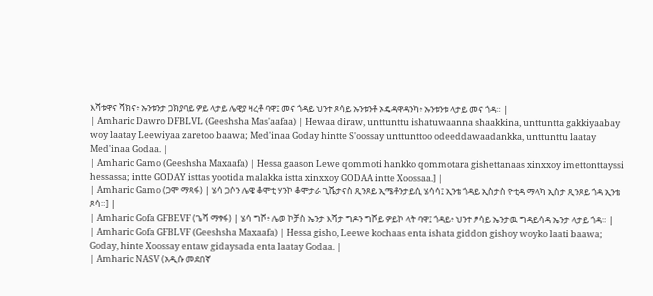እሻቱዋና ሻክና፥ ኡንቱንታ ጋክያባይ ዎይ ላታይ ሌዊያ ዛረቶ ባዋ፤ መና ጎዳይ ህንተ ጾሳይ ኡንቱንቶ ኦዴዳዋዳንካ፥ ኡንቱንቱ ላታይ መና ጎዳ። |
| Amharic Dawro DFBLVL (Geeshsha Mas'aafaa) | Hewaa diraw, unttunttu ishatuwaanna shaakkina, unttuntta gakkiyaabay woy laatay Leewiyaa zaretoo baawa; Med'inaa Goday hintte S'oossay unttunttoo odeeddawaadankka, unttunttu laatay Med'inaa Godaa. |
| Amharic Gamo (Geeshsha Maxaafa) | Hessa gaason Lewe qommoti hankko qommotara gishettanaas xinxxoy imettonttayssi hessassa; intte GODAY isttas yootida malakka istta xinxxoy GODAA intte Xoossaa.] |
| Amharic Gamo (ጋሞ ማጻፋ) | ሄሳ ጋሶን ሌዌ ቆሞቲ ሃንኮ ቆሞታራ ጊሼታናስ ጺንጾይ ኢሜቶንታይሲ ሄሳሳ፤ ኢንቴ ጎዳይ ኢስታስ ዮቲዳ ማላካ ኢስታ ጺንጾይ ጎዳ ኢንቴ ጾሳ።] |
| Amharic Gofa GFBEVF (ጌሻ ማፃፋ) | ሄሳ ግሾ፥ ሌወ ኮቻስ ኤንታ እሻታ ግዶን ግሾይ ዎይኮ ላት ባዋ፤ ጎዳይ፥ ህንተ ፆሳይ ኤንታዉ ግዳይሳዳ ኤንታ ላታይ ጎዳ። |
| Amharic Gofa GFBLVF (Geeshsha Maxaafa) | Hessa gisho, Leewe kochaas enta ishata giddon gishoy woyko laati baawa; Goday, hinte Xoossay entaw gidaysada enta laatay Godaa. |
| Amharic NASV (አዲሱ መደበኛ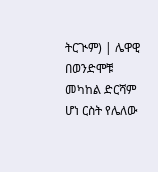ትርጒም) | ሌዋዊ በወንድሞቹ መካከል ድርሻም ሆነ ርስት የሌለው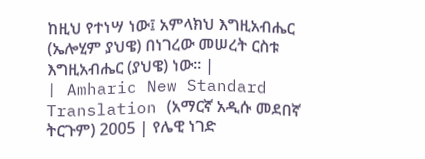ከዚህ የተነሣ ነው፤ አምላክህ እግዚአብሔር (ኤሎሂም ያህዌ) በነገረው መሠረት ርስቱ እግዚአብሔር (ያህዌ) ነው። |
| Amharic New Standard Translation (አማርኛ አዲሱ መደበኛ ትርጉም) 2005 | የሌዊ ነገድ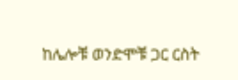ከሌሎቹ ወንድሞቹ ጋር ርስት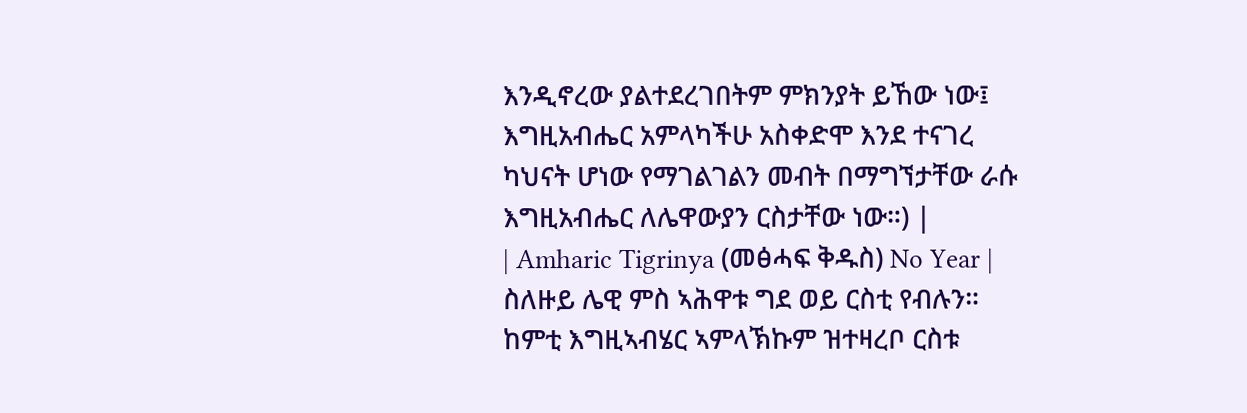እንዲኖረው ያልተደረገበትም ምክንያት ይኸው ነው፤ እግዚአብሔር አምላካችሁ አስቀድሞ እንደ ተናገረ ካህናት ሆነው የማገልገልን መብት በማግኘታቸው ራሱ እግዚአብሔር ለሌዋውያን ርስታቸው ነው።) |
| Amharic Tigrinya (መፅሓፍ ቅዱስ) No Year | ስለዙይ ሌዊ ምስ ኣሕዋቱ ግደ ወይ ርስቲ የብሉን። ከምቲ እግዚኣብሄር ኣምላኽኩም ዝተዛረቦ ርስቱ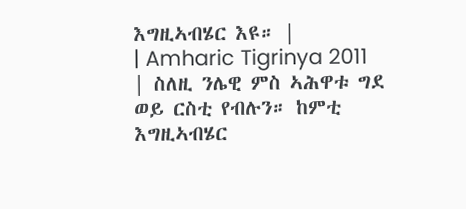እግዚኣብሄር እዩ። |
| Amharic Tigrinya 2011 | ስለዚ ንሌዊ ምስ ኣሕዋቱ ግደ ወይ ርስቲ የብሉን። ከምቲ እግዚኣብሄር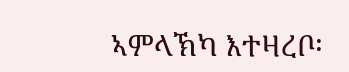ኣምላኽካ እተዛረቦ፡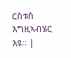ርስቱስ እግዚኣብሄር እዩ። |